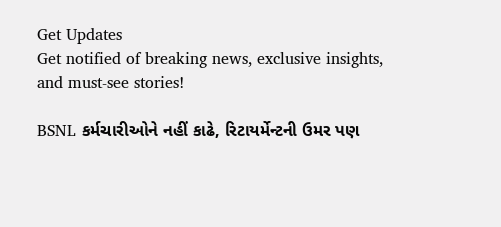Get Updates
Get notified of breaking news, exclusive insights, and must-see stories!

BSNL કર્મચારીઓને નહીં કાઢે, રિટાયર્મેન્ટની ઉમર પણ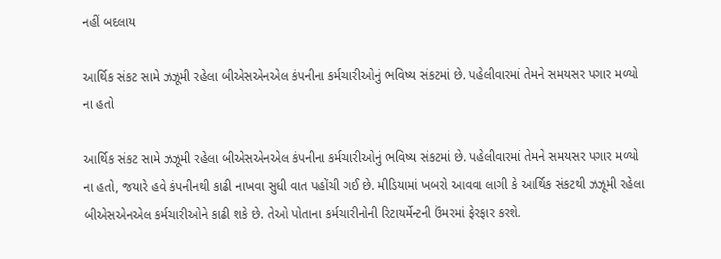નહીં બદલાય

આર્થિક સંકટ સામે ઝઝૂમી રહેલા બીએસએનએલ કંપનીના કર્મચારીઓનું ભવિષ્ય સંકટમાં છે. પહેલીવારમાં તેમને સમયસર પગાર મળ્યો ના હતો

આર્થિક સંકટ સામે ઝઝૂમી રહેલા બીએસએનએલ કંપનીના કર્મચારીઓનું ભવિષ્ય સંકટમાં છે. પહેલીવારમાં તેમને સમયસર પગાર મળ્યો ના હતો, જયારે હવે કંપનીનથી કાઢી નાખવા સુધી વાત પહોંચી ગઈ છે. મીડિયામાં ખબરો આવવા લાગી કે આર્થિક સંકટથી ઝઝૂમી રહેલા બીએસએનએલ કર્મચારીઓને કાઢી શકે છે. તેઓ પોતાના કર્મચારીનોની રિટાયર્મેન્ટની ઉંમરમાં ફેરફાર કરશે.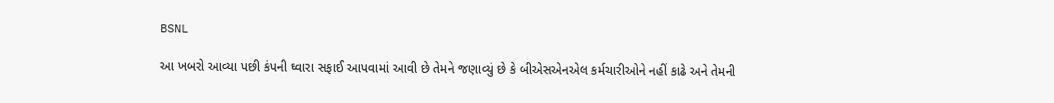BSNL

આ ખબરો આવ્યા પછી કંપની ઘ્વારા સફાઈ આપવામાં આવી છે તેમને જણાવ્યું છે કે બીએસએનએલ કર્મચારીઓને નહીં કાઢે અને તેમની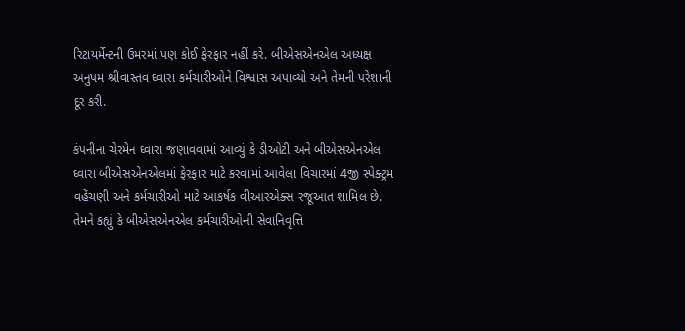રિટાયર્મેન્ટની ઉમરમાં પણ કોઈ ફેરફાર નહીં કરે. બીએસએનએલ અધ્યક્ષ અનુપમ શ્રીવાસ્તવ ઘ્વારા કર્મચારીઓને વિશ્વાસ અપાવ્યો અને તેમની પરેશાની દૂર કરી.

કંપનીના ચેરમેન ઘ્વારા જણાવવામાં આવ્યું કે ડીઓટી અને બીએસએનએલ ઘ્વારા બીએસએનએલમાં ફેરફાર માટે કરવામાં આવેલા વિચારમાં 4જી સ્પેક્ટ્રમ વહેંચણી અને કર્મચારીઓ માટે આકર્ષક વીઆરએક્સ રજૂઆત શામિલ છે. તેમને કહ્યું કે બીએસએનએલ કર્મચારીઓની સેવાનિવૃત્તિ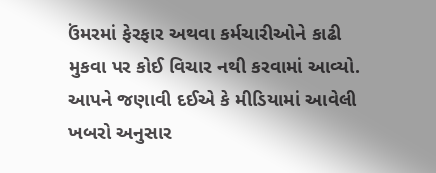ઉંમરમાં ફેરફાર અથવા કર્મચારીઓને કાઢી મુકવા પર કોઈ વિચાર નથી કરવામાં આવ્યો. આપને જણાવી દઈએ કે મીડિયામાં આવેલી ખબરો અનુસાર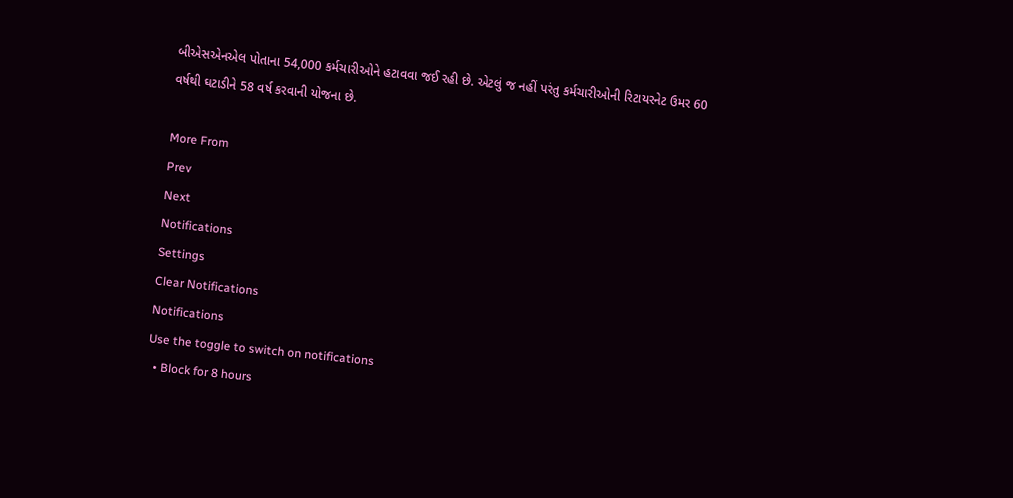બીએસએનએલ પોતાના 54,000 કર્મચારીઓને હટાવવા જઈ રહી છે. એટલું જ નહીં પરંતુ કર્મચારીઓની રિટાયરનેટ ઉમર 60 વર્ષથી ઘટાડીને 58 વર્ષ કરવાની યોજના છે.

More From
Prev
Next
Notifications
Settings
Clear Notifications
Notifications
Use the toggle to switch on notifications
  • Block for 8 hours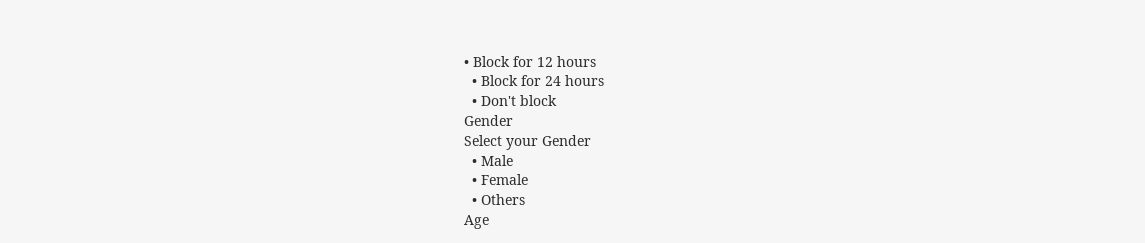• Block for 12 hours
  • Block for 24 hours
  • Don't block
Gender
Select your Gender
  • Male
  • Female
  • Others
Age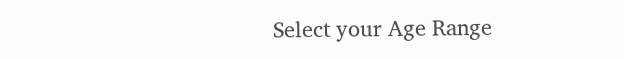Select your Age Range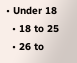• Under 18
  • 18 to 25
  • 26 to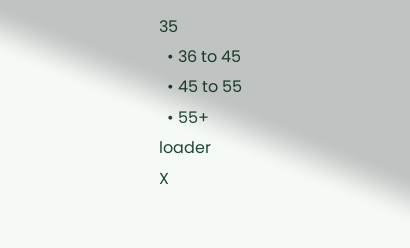35
  • 36 to 45
  • 45 to 55
  • 55+
loader
X